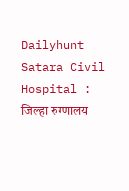Dailyhunt
Satara Civil Hospital : जिल्हा रुग्णालय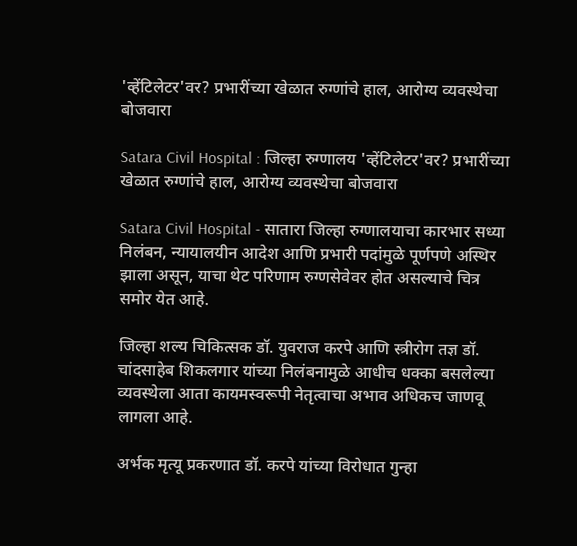'व्हेंटिलेटर'वर? प्रभारींच्या खेळात रुग्णांचे हाल, आरोग्य व्यवस्थेचा बोजवारा

Satara Civil Hospital : जिल्हा रुग्णालय 'व्हेंटिलेटर'वर? प्रभारींच्या खेळात रुग्णांचे हाल, आरोग्य व्यवस्थेचा बोजवारा

Satara Civil Hospital - सातारा जिल्हा रुग्णालयाचा कारभार सध्या निलंबन, न्यायालयीन आदेश आणि प्रभारी पदांमुळे पूर्णपणे अस्थिर झाला असून, याचा थेट परिणाम रुग्णसेवेवर होत असल्याचे चित्र समोर येत आहे.

जिल्हा शल्य चिकित्सक डॉ. युवराज करपे आणि स्त्रीरोग तज्ञ डॉ. चांदसाहेब शिकलगार यांच्या निलंबनामुळे आधीच धक्का बसलेल्या व्यवस्थेला आता कायमस्वरूपी नेतृत्वाचा अभाव अधिकच जाणवू लागला आहे.

अर्भक मृत्यू प्रकरणात डॉ. करपे यांच्या विरोधात गुन्हा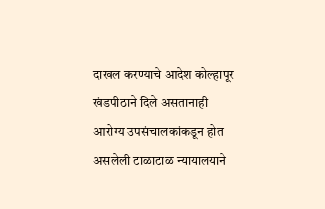दाखल करण्याचे आदेश कोल्हापूर खंडपीठाने दिले असतानाही आरोग्य उपसंचालकांकडून होत असलेली टाळाटाळ न्यायालयाने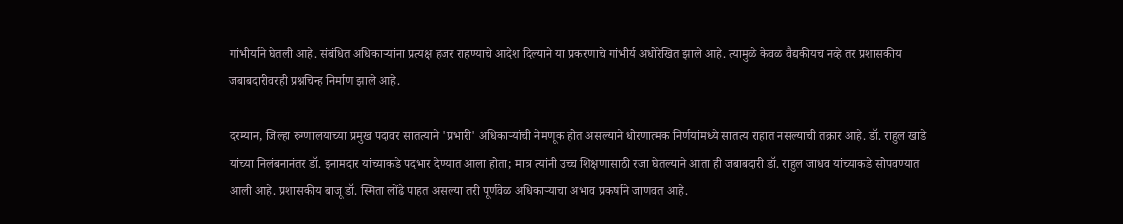गांभीर्याने घेतली आहे. संबंधित अधिकाऱ्यांना प्रत्यक्ष हजर राहण्याचे आदेश दिल्याने या प्रकरणाचे गांभीर्य अधोरेखित झाले आहे. त्यामुळे केवळ वैद्यकीयच नव्हे तर प्रशासकीय जबाबदारीवरही प्रश्नचिन्ह निर्माण झाले आहे.

दरम्यान, जिल्हा रुग्णालयाच्या प्रमुख पदावर सातत्याने 'प्रभारी' अधिकाऱ्यांची नेमणूक होत असल्याने धोरणात्मक निर्णयांमध्ये सातत्य राहात नसल्याची तक्रार आहे. डॉ. राहुल खाडे यांच्या निलंबनानंतर डॉ. इनामदार यांच्याकडे पदभार देण्यात आला होता; मात्र त्यांनी उच्च शिक्षणासाठी रजा घेतल्याने आता ही जबाबदारी डॉ. राहुल जाधव यांच्याकडे सोपवण्यात आली आहे. प्रशासकीय बाजू डॉ. स्मिता लोंढे पाहत असल्या तरी पूर्णवेळ अधिकाऱ्याचा अभाव प्रकर्षाने जाणवत आहे.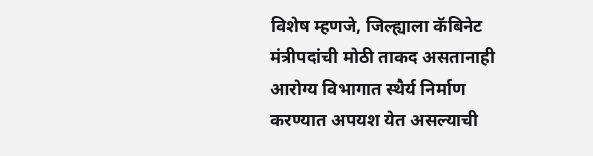विशेष म्हणजे, जिल्ह्याला कॅबिनेट मंत्रीपदांची मोठी ताकद असतानाही आरोग्य विभागात स्थैर्य निर्माण करण्यात अपयश येत असल्याची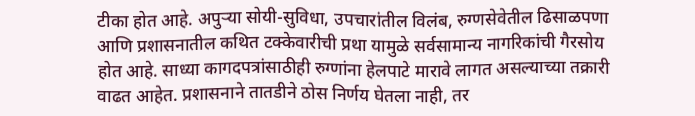टीका होत आहे. अपुऱ्या सोयी-सुविधा, उपचारांतील विलंब, रुग्णसेवेतील ढिसाळपणा आणि प्रशासनातील कथित टक्केवारीची प्रथा यामुळे सर्वसामान्य नागरिकांची गैरसोय होत आहे. साध्या कागदपत्रांसाठीही रुग्णांना हेलपाटे मारावे लागत असल्याच्या तक्रारी वाढत आहेत. प्रशासनाने तातडीने ठोस निर्णय घेतला नाही, तर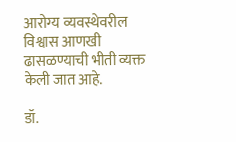आरोग्य व्यवस्थेवरील विश्वास आणखी ढासळण्याची भीती व्यक्त केली जात आहे.

डॉ.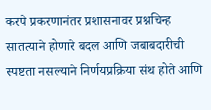करपे प्रकरणानंतर प्रशासनावर प्रश्नचिन्ह
सातत्याने होणारे बदल आणि जबाबदारीची स्पष्टता नसल्याने निर्णयप्रक्रिया संथ होते आणि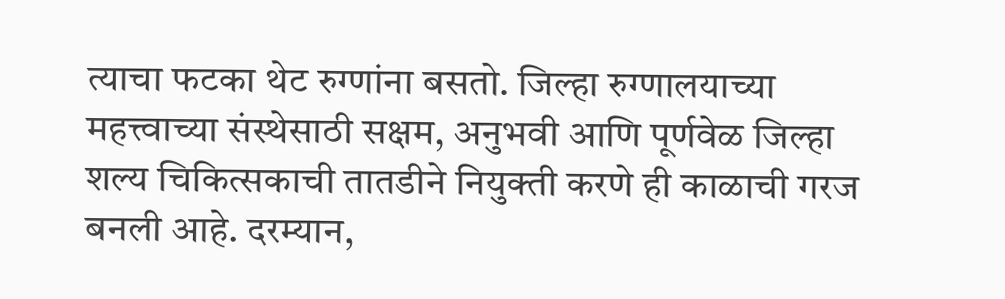त्याचा फटका थेट रुग्णांना बसतो. जिल्हा रुग्णालयाच्या महत्त्वाच्या संस्थेसाठी सक्षम, अनुभवी आणि पूर्णवेळ जिल्हा शल्य चिकित्सकाची तातडीने नियुक्ती करणे ही काळाची गरज बनली आहे. दरम्यान,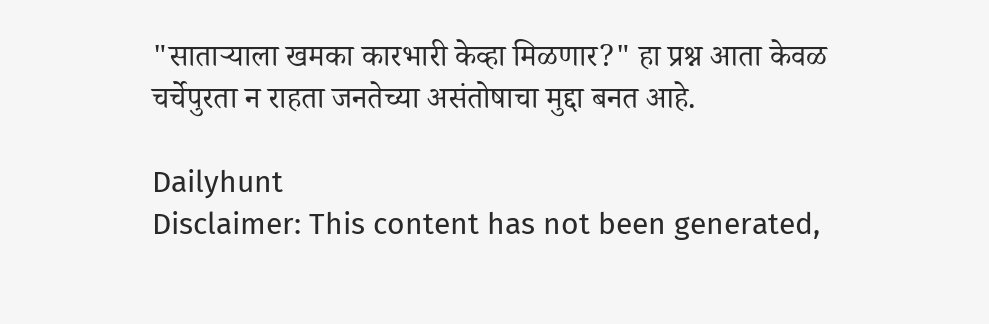"साताऱ्याला खमका कारभारी केव्हा मिळणार?" हा प्रश्न आता केवळ चर्चेपुरता न राहता जनतेच्या असंतोषाचा मुद्दा बनत आहे.

Dailyhunt
Disclaimer: This content has not been generated,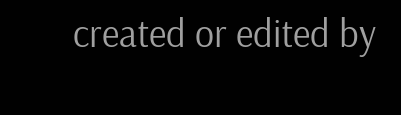created or edited by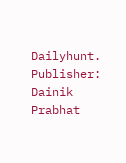Dailyhunt. Publisher: Dainik Prabhat